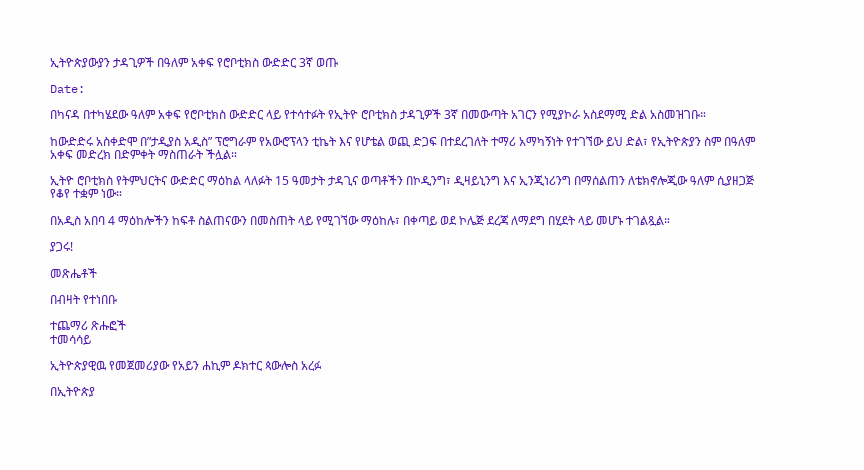ኢትዮጵያውያን ታዳጊዎች በዓለም አቀፍ የሮቦቲክስ ውድድር 3ኛ ወጡ

Date:

በካናዳ በተካሄደው ዓለም አቀፍ የሮቦቲክስ ውድድር ላይ የተሳተፉት የኢትዮ ሮቦቲክስ ታዳጊዎች 3ኛ በመውጣት አገርን የሚያኮራ አስደማሚ ድል አስመዝገቡ።

ከውድድሩ አስቀድሞ በ”ታዲያስ አዲስ” ፕሮግራም የአውሮፕላን ቲኬት እና የሆቴል ወጪ ድጋፍ በተደረገለት ተማሪ አማካኝነት የተገኘው ይህ ድል፣ የኢትዮጵያን ስም በዓለም አቀፍ መድረክ በድምቀት ማስጠራት ችሏል።

ኢትዮ ሮቦቲክስ የትምህርትና ውድድር ማዕከል ላለፉት 15 ዓመታት ታዳጊና ወጣቶችን በኮዲንግ፣ ዲዛይኒንግ እና ኢንጂነሪንግ በማሰልጠን ለቴክኖሎጂው ዓለም ሲያዘጋጅ የቆየ ተቋም ነው።

በአዲስ አበባ 4 ማዕከሎችን ከፍቶ ስልጠናውን በመስጠት ላይ የሚገኘው ማዕከሉ፣ በቀጣይ ወደ ኮሌጅ ደረጃ ለማደግ በሂደት ላይ መሆኑ ተገልጿል።

ያጋሩ!

መጽሔቶች

በብዛት የተነበቡ

ተጨማሪ ጽሑፎች
ተመሳሳይ

ኢትዮጵያዊዉ የመጀመሪያው የአይን ሐኪም ዶክተር ጳውሎስ አረፉ

በኢትዮጵያ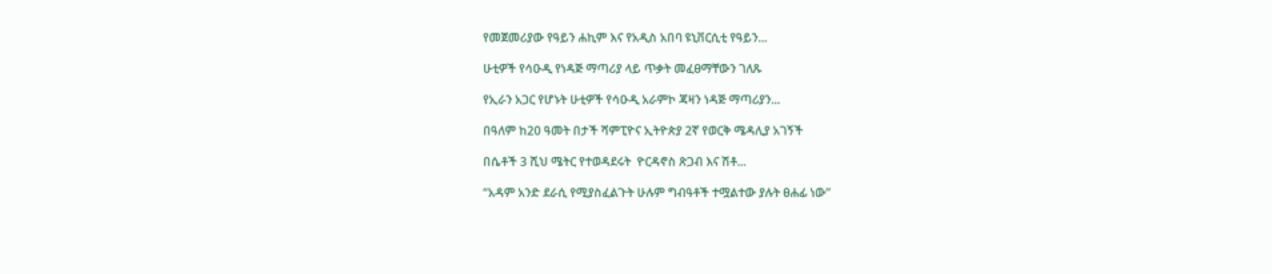የመጀመሪያው የዓይን ሐኪም እና የአዲስ አበባ ዩኒቨርሲቲ የዓይን...

ሁቲዎች የሳዑዲ የነዳጅ ማጣሪያ ላይ ጥቃት መፈፀማቸውን ገለጹ

የኢራን አጋር የሆኑት ሁቲዎች የሳዑዲ አራምኮ ጃዛን ነዳጅ ማጣሪያን...

በዓለም ከ20 ዓመት በታች ሻምፒዮና ኢትዮጵያ 2ኛ የወርቅ ሜዳሊያ አገኝች

በሴቶች 3 ሺህ ሜትር የተወዳደሩት  ዮርዳኖስ ጽጋብ እና ሽቶ...

“አዳም አንድ ደራሲ የሚያስፈልጉት ሁሉም ግብዓቶች ተሟልተው ያሉት ፀሐፊ ነው”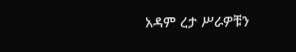አዳም ረታ ሥራዎቹን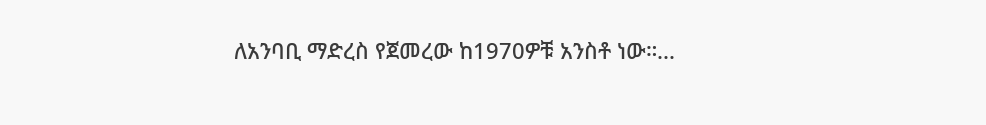ለአንባቢ ማድረስ የጀመረው ከ1970ዎቹ አንስቶ ነው።...